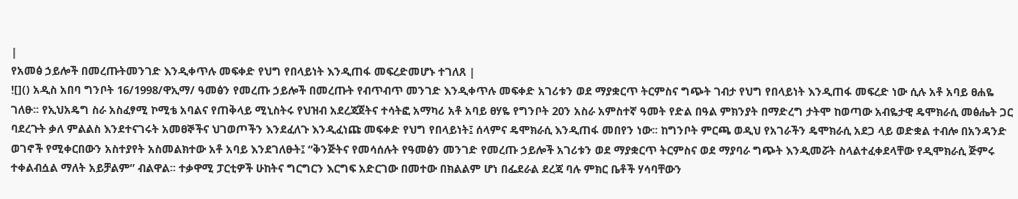|
የአመፅ ኃይሎች በመረጡትመንገድ እንዲቀጥሉ መፍቀድ የህግ የበላይነት እንዲጠፋ መፍረድመሆኑ ተገለጸ |
![]() አዲስ አበባ ግንቦት 16/1998/ዋኢማ/ ዓመፅን የመረጡ ኃይሎች በመረጡት የብጥብጥ መንገድ እንዲቀጥሉ መፍቀድ አገሪቱን ወደ ማያቋርጥ ትርምስና ግጭት ገብታ የህግ የበላይነት እንዲጠፋ መፍረድ ነው ሲሉ አቶ አባይ ፀሐዬ ገለፁ፡፡ የኢህአዴግ ስራ አስፈፃሚ ኮሚቴ አባልና የጠቅላይ ሚኒስትሩ የህዝብ አደረጃጀትና ተሳትፎ አማካሪ አቶ አባይ ፀሃዬ የግንቦት 20ን አስራ አምስተኛ ዓመት የድል በዓል ምክንያት በማድረግ ታትሞ ከወጣው አብዬታዊ ዴሞክራሲ መፅሔት ጋር ባደረጉት ቃለ ምልልስ እንደተናገሩት አመፀኞችና ህገወጦችን እንደፈለጉ እንዲፈነጩ መፍቀድ የህግ የበላይነት፤ ሰላምና ዴሞክራሲ እንዲጠፋ መበየን ነው፡፡ ከግንቦት ምርጫ ወዲህ የአገራችን ዴሞክራሲ አደጋ ላይ ወድቋል ተብሎ በአንዳንድ ወገኖች የሚቀርበውን አስተያየት አስመልክተው አቶ አባይ እንደገለፁት፤ “ቅንጅትና የመሳሰሉት የዓመፅን መንገድ የመረጡ ኃይሎች አገሪቱን ወደ ማያቋርጥ ትርምስና ወደ ማያባራ ግጭት እንዲመሯት ስላልተፈቀደላቸው የዲሞክራሲ ጅምሩ ተቀልብሷል ማለት አይቻልም” ብልዋል፡፡ ተቃዋሚ ፓርቲዎች ሁከትና ግርግርን እርግፍ አድርገው በመተው በክልልም ሆነ በፌደራል ደረጃ ባሉ ምክር ቤቶች ሃሳባቸውን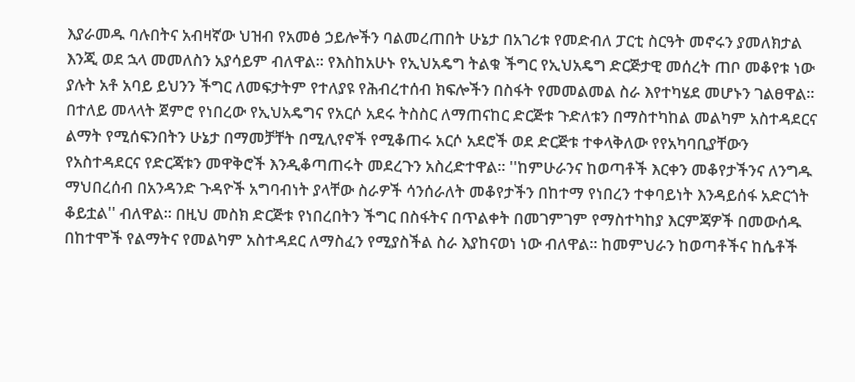እያራመዱ ባሉበትና አብዛኛው ህዝብ የአመፅ ኃይሎችን ባልመረጠበት ሁኔታ በአገሪቱ የመድብለ ፓርቲ ስርዓት መኖሩን ያመለክታል እንጂ ወደ ኋላ መመለስን አያሳይም ብለዋል፡፡ የእስከአሁኑ የኢህአዴግ ትልቁ ችግር የኢህአዴግ ድርጅታዊ መሰረት ጠቦ መቆየቱ ነው ያሉት አቶ አባይ ይህንን ችግር ለመፍታትም የተለያዩ የሕብረተሰብ ክፍሎችን በስፋት የመመልመል ስራ እየተካሄደ መሆኑን ገልፀዋል፡፡ በተለይ መላላት ጀምሮ የነበረው የኢህአዴግና የአርሶ አደሩ ትስስር ለማጠናከር ድርጅቱ ጉድለቱን በማስተካከል መልካም አስተዳደርና ልማት የሚሰፍንበትን ሁኔታ በማመቻቸት በሚሊየኖች የሚቆጠሩ አርሶ አደሮች ወደ ድርጅቱ ተቀላቅለው የየአካባቢያቸውን የአስተዳደርና የድርጃቱን መዋቅሮች እንዲቆጣጠሩት መደረጉን አስረድተዋል፡፡ ''ከምሁራንና ከወጣቶች እርቀን መቆየታችንና ለንግዱ ማህበረሰብ በአንዳንድ ጉዳዮች አግባብነት ያላቸው ስራዎች ሳንሰራለት መቆየታችን በከተማ የነበረን ተቀባይነት እንዳይሰፋ አድርጎት ቆይቷል'' ብለዋል፡፡ በዚህ መስክ ድርጅቱ የነበረበትን ችግር በስፋትና በጥልቀት በመገምገም የማስተካከያ እርምጃዎች በመውሰዱ በከተሞች የልማትና የመልካም አስተዳደር ለማስፈን የሚያስችል ስራ እያከናወነ ነው ብለዋል፡፡ ከመምህራን ከወጣቶችና ከሴቶች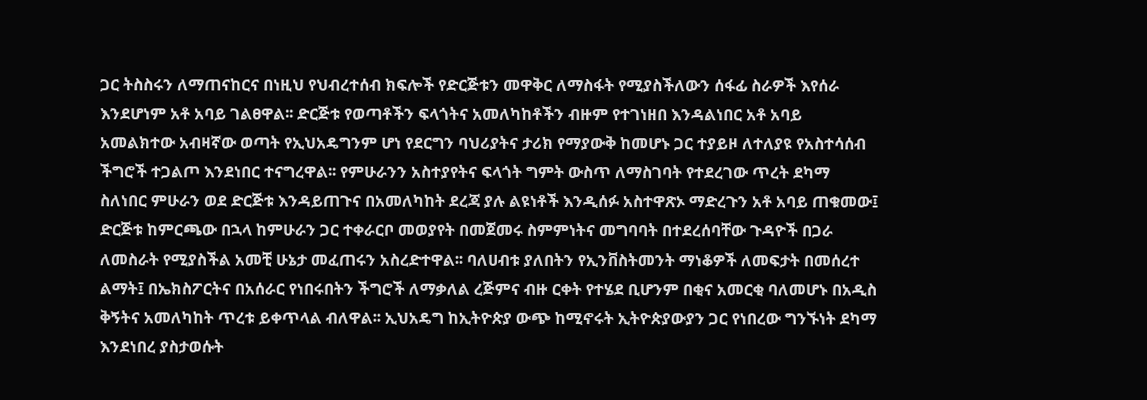ጋር ትስስሩን ለማጠናከርና በነዚህ የህብረተሰብ ክፍሎች የድርጅቱን መዋቅር ለማስፋት የሚያስችለውን ሰፋፊ ስራዎች እየሰራ እንደሆነም አቶ አባይ ገልፀዋል፡፡ ድርጅቱ የወጣቶችን ፍላጎትና አመለካከቶችን ብዙም የተገነዘበ እንዳልነበር አቶ አባይ አመልክተው አብዛኛው ወጣት የኢህአዴግንም ሆነ የደርግን ባህሪያትና ታሪክ የማያውቅ ከመሆኑ ጋር ተያይዞ ለተለያዩ የአስተሳሰብ ችግሮች ተጋልጦ እንደነበር ተናግረዋል፡፡ የምሁራንን አስተያየትና ፍላጎት ግምት ውስጥ ለማስገባት የተደረገው ጥረት ደካማ ስለነበር ምሁራን ወደ ድርጅቱ እንዳይጠጉና በአመለካከት ደረጃ ያሉ ልዩነቶች እንዲሰፉ አስተዋጽኦ ማድረጉን አቶ አባይ ጠቁመው፤ ድርጅቱ ከምርጫው በኋላ ከምሁራን ጋር ተቀራርቦ መወያየት በመጀመሩ ስምምነትና መግባባት በተደረሰባቸው ጉዳዮች በጋራ ለመስራት የሚያስችል አመቺ ሁኔታ መፈጠሩን አስረድተዋል፡፡ ባለሀብቱ ያለበትን የኢንቨስትመንት ማነቆዎች ለመፍታት በመሰረተ ልማት፤ በኤክስፖርትና በአሰራር የነበሩበትን ችግሮች ለማቃለል ረጅምና ብዙ ርቀት የተሄደ ቢሆንም በቂና አመርቂ ባለመሆኑ በአዲስ ቅኝትና አመለካከት ጥረቱ ይቀጥላል ብለዋል፡፡ ኢህአዴግ ከኢትዮጵያ ውጭ ከሚኖሩት ኢትዮጵያውያን ጋር የነበረው ግንኙነት ደካማ እንደነበረ ያስታወሱት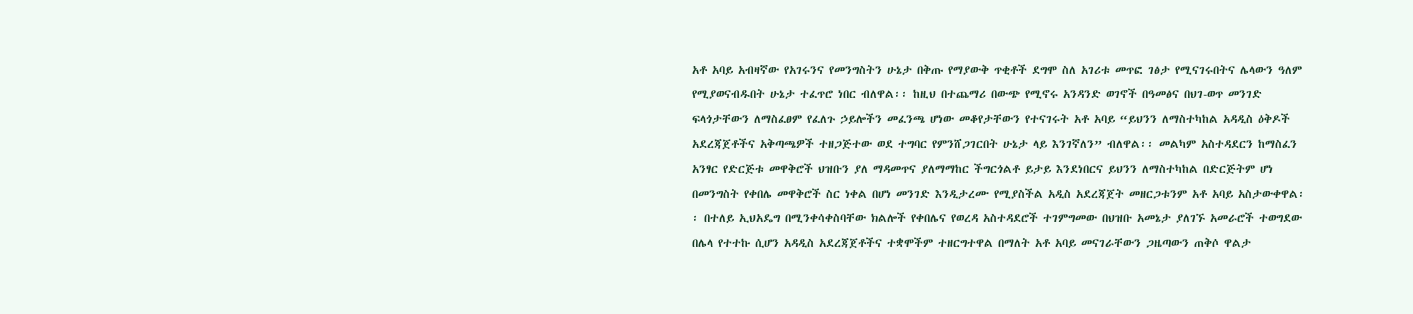አቶ አባይ አብዛኛው የአገሩንና የመንግስትን ሁኔታ በቅጡ የማያውቅ ጥቂቶች ደግሞ ስለ አገሪቱ መጥፎ ገፅታ የሚናገሩበትና ሌላውን ዓለም የሚያወናብዱበት ሁኔታ ተፈጥሮ ነበር ብለዋል፡፡ ከዚህ በተጨማሪ በውጭ የሚኖሩ አንዳንድ ወገኖች በዓመፅና በህገ-ወጥ መንገድ ፍላጎታቸውን ለማስፈፀም የፈለጉ ኃይሎችን መፈንጫ ሆነው መቆየታቸውን የተናገሩት አቶ አባይ “ይህንን ለማስተካከል አዳዲስ ዕቅዶች አደረጃጀቶችና አቅጣጫዎች ተዘጋጅተው ወደ ተግባር የምንሸጋገርበት ሁኔታ ላይ እንገኛለን” ብለዋል፡፡ መልካም አስተዳደርን ከማስፈን አንፃር የድርጅቱ መዋቅሮች ህዝቡን ያለ ማዳመጥና ያለማማከር ችግርጎልቶ ይታይ እንደነበርና ይህንን ለማስተካከል በድርጅትም ሆነ በመንግስት የቀበሌ መዋቅሮች ስር ነቀል በሆነ መንገድ እንዲታረሙ የሚያስችል አዲስ አደረጃጀት መዘርጋቱንም አቶ አባይ አስታውቀዋል፡፡ በተለይ ኢህአዴግ በሚንቀሳቀስባቸው ክልሎች የቀበሌና የወረዳ አስተዳደሮች ተገምግመው በህዝቡ አመኔታ ያለገኙ አመራሮች ተወግደው በሌላ የተተኩ ሲሆን አዳዲስ አደረጃጀቶችና ተቋሞችም ተዘርግተዋል በማለት አቶ አባይ መናገራቸውን ጋዜጣውን ጠቅሶ ዋልታ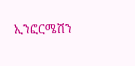ኢንፎርሜሽን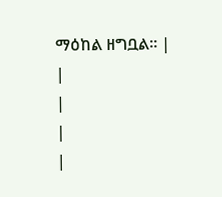ማዕከል ዘግቧል፡፡ |
|
|
|
|